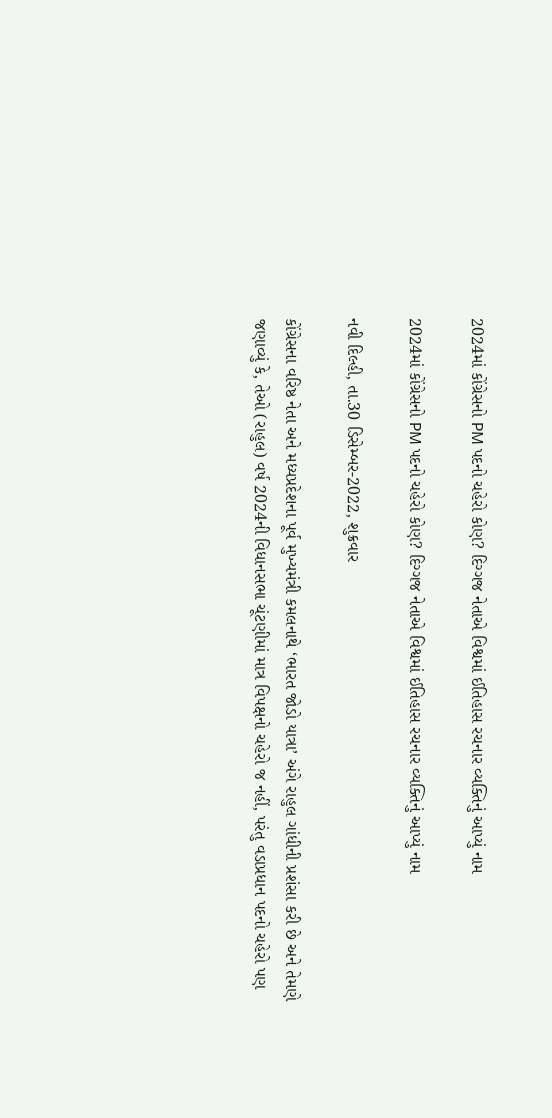2024માં કોંગ્રેસનો PM પદનો ચહેરો કોણ? દિગ્ગજ નેતાએ વિશ્વમાં ઈતિહાસ રચનાર વ્યક્તિનું આપ્યું નામ

2024માં કોંગ્રેસનો PM પદનો ચહેરો કોણ? દિગ્ગજ નેતાએ વિશ્વમાં ઈતિહાસ રચનાર વ્યક્તિનું આપ્યું નામ

નવી દિલ્હી, તા.30 ડિસેમ્બર-2022, શુક્રવાર

કોંગ્રેસના વરિષ્ઠ નેતા અને મધ્યપ્રદેશના પૂર્વ મુખ્યમંત્રી કમલનાથે ‘ભારત જોડો યાત્રા’ અંગે રાહુલ ગાંધીની પ્રશંસા કરી છે અને તેમણે જણાવ્યું કે, તેઓ (રાહુલ) વર્ષ 2024ની વિધાનસભા ચૂંટણીમાં માત્ર વિપક્ષનો ચહેરો જ નહીં, પરંતુ વડાપ્રધાન પદનો ચહેરો પણ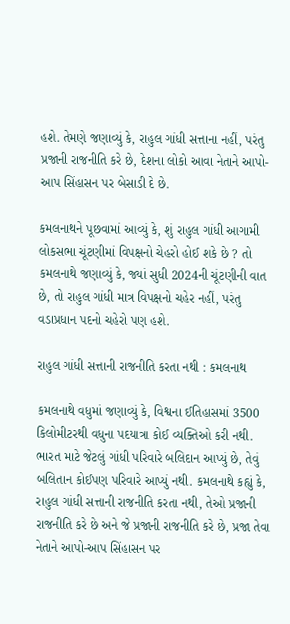હશે. તેમણે જણાવ્યું કે, રાહુલ ગાંધી સત્તાના નહીં, પરંતુ પ્રજાની રાજનીતિ કરે છે, દેશના લોકો આવા નેતાને આપો-આપ સિંહાસન પર બેસાડી દે છે.

કમલનાથને પૂછવામાં આવ્યું કે, શું રાહુલ ગાંધી આગામી લોકસભા ચૂંટણીમાં વિપક્ષનો ચેહરો હોઈ શકે છે ? તો કમલનાથે જણાવ્યું કે, જ્યાં સુધી 2024ની ચૂંટણીની વાત છે, તો રાહુલ ગાંધી માત્ર વિપક્ષનો ચહેર નહીં, પરંતુ વડાપ્રધાન પદનો ચહેરો પણ હશે.

રાહુલ ગાંધી સત્તાની રાજનીતિ કરતા નથી : કમલનાથ

કમલનાથે વધુમાં જણાવ્યું કે, વિશ્વના ઈતિહાસમાં 3500 કિલોમીટરથી વધુના પદયાત્રા કોઈ વ્યક્તિઓ કરી નથી. ભારત માટે જેટલું ગાંધી પરિવારે બલિદાન આપ્યું છે, તેવું બલિતાન કોઈપણ પરિવારે આપ્યું નથી. કમલનાથે કહ્યું કે, રાહુલ ગાંધી સત્તાની રાજનીતિ કરતા નથી, તેઓ પ્રજાની રાજનીતિ કરે છે અને જે પ્રજાની રાજનીતિ કરે છે, પ્રજા તેવા નેતાને આપો-આપ સિંહાસન પર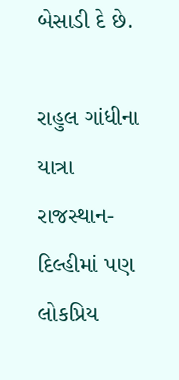બેસાડી દે છે.

રાહુલ ગાંધીના યાત્રા રાજસ્થાન-દિલ્હીમાં પણ લોકપ્રિય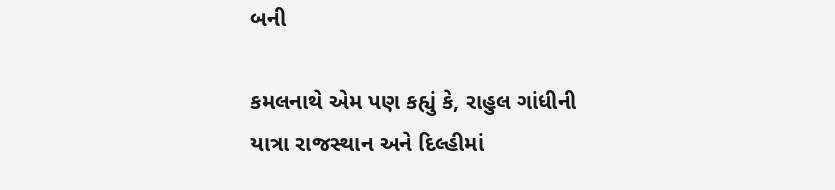બની

કમલનાથે એમ પણ કહ્યું કે, રાહુલ ગાંધીની યાત્રા રાજસ્થાન અને દિલ્હીમાં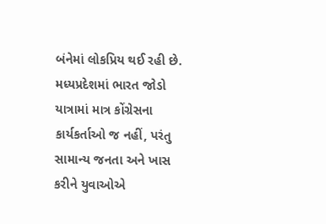બંનેમાં લોકપ્રિય થઈ રહી છે. મધ્યપ્રદેશમાં ભારત જોડો યાત્રામાં માત્ર કોંગ્રેસના કાર્યકર્તાઓ જ નહીં, પરંતુ સામાન્ય જનતા અને ખાસ કરીને યુવાઓએ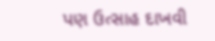પણ ઉત્સાહ દાખવી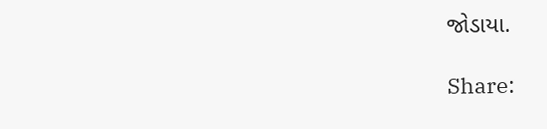જોડાયા.

Share: